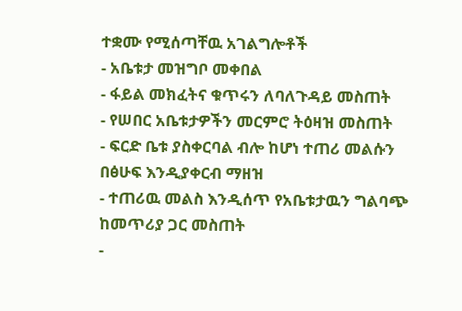ተቋሙ የሚሰጣቸዉ አገልግሎቶች
- አቤቱታ መዝግቦ መቀበል
- ፋይል መክፈትና ቁጥሩን ለባለጉዳይ መስጠት
- የሠበር አቤቱታዎችን መርምሮ ትዕዛዝ መስጠት
- ፍርድ ቤቱ ያስቀርባል ብሎ ከሆነ ተጠሪ መልሱን በፅሁፍ እንዲያቀርብ ማዘዝ
- ተጠሪዉ መልስ እንዲሰጥ የአቤቱታዉን ግልባጭ ከመጥሪያ ጋር መስጠት
-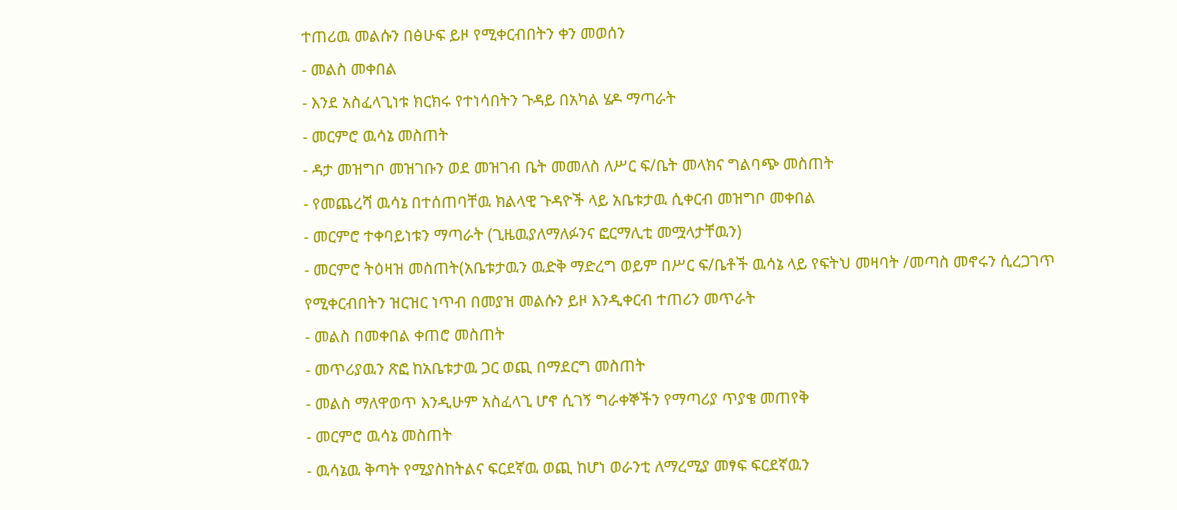ተጠሪዉ መልሱን በፅሁፍ ይዞ የሚቀርብበትን ቀን መወሰን
- መልስ መቀበል
- እንደ አስፈላጊነቱ ክርክሩ የተነሳበትን ጉዳይ በአካል ሄዶ ማጣራት
- መርምሮ ዉሳኔ መስጠት
- ዳታ መዝግቦ መዝገቡን ወደ መዝገብ ቤት መመለስ ለሥር ፍ/ቤት መላክና ግልባጭ መስጠት
- የመጨረሻ ዉሳኔ በተሰጠባቸዉ ክልላዊ ጉዳዮች ላይ አቤቱታዉ ሲቀርብ መዝግቦ መቀበል
- መርምሮ ተቀባይነቱን ማጣራት (ጊዜዉያለማለፉንና ፎርማሊቲ መሟላታቸዉን)
- መርምሮ ትዕዛዝ መስጠት(አቤቱታዉን ዉድቅ ማድረግ ወይም በሥር ፍ/ቤቶች ዉሳኔ ላይ የፍትህ መዛባት /መጣስ መኖሩን ሲረጋገጥ የሚቀርብበትን ዝርዝር ነጥብ በመያዝ መልሱን ይዞ እንዲቀርብ ተጠሪን መጥራት
- መልስ በመቀበል ቀጠሮ መስጠት
- መጥሪያዉን ጽፎ ከአቤቱታዉ ጋር ወጪ በማደርግ መስጠት
- መልስ ማለዋወጥ እንዲሁም አስፈላጊ ሆኖ ሲገኝ ግራቀኞችን የማጣሪያ ጥያቄ መጠየቅ
- መርምሮ ዉሳኔ መስጠት
- ዉሳኔዉ ቅጣት የሚያስከትልና ፍርደኛዉ ወጪ ከሆነ ወራንቲ ለማረሚያ መፃፍ ፍርደኛዉን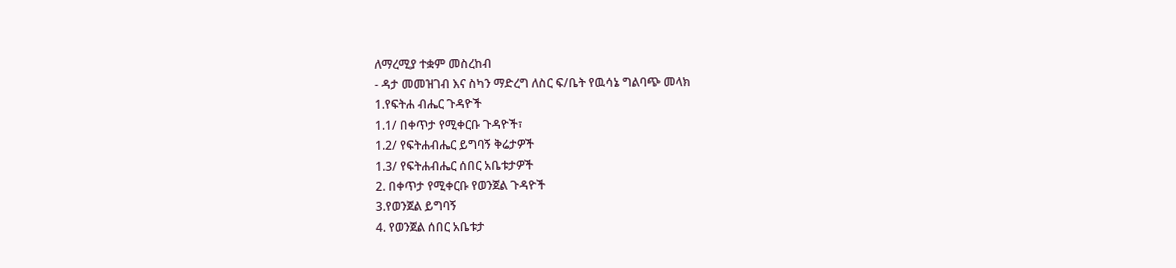ለማረሚያ ተቋም መስረከብ
- ዳታ መመዝገብ እና ስካን ማድረግ ለስር ፍ/ቤት የዉሳኔ ግልባጭ መላክ
1.የፍትሐ ብሔር ጉዳዮች
1.1/ በቀጥታ የሚቀርቡ ጉዳዮች፣
1.2/ የፍትሐብሔር ይግባኝ ቅሬታዎች
1.3/ የፍትሐብሔር ሰበር አቤቱታዎች
2. በቀጥታ የሚቀርቡ የወንጀል ጉዳዮች
3.የወንጀል ይግባኝ
4. የወንጀል ሰበር አቤቱታ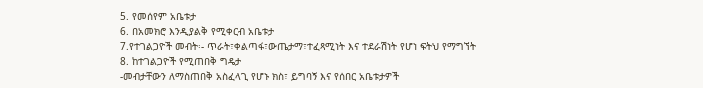5. የመሰየም አቤቱታ
6. በአመክሮ እንዲያልቅ የሚቀርብ አቤቱታ
7.የተገልጋዮች መብት፡- ጥራት፣ቀልጣፋ፣ውጤታማ፣ተፈጻሚነት እና ተደራሽነት የሆነ ፍትህ የማግኘት
8. ከተገልጋዮች የሚጠበቅ ግዴታ
-መብታቸውን ለማስጠበቅ አስፈላጊ የሆኑ ክስ፣ ይግባኝ እና የሰበር አቤቱታዎች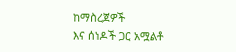ከማስረጀዎች
እና ሰነዶች ጋር አሟልቶ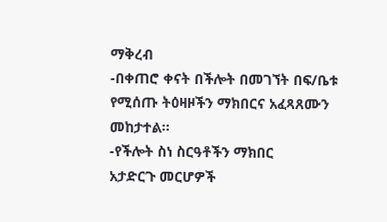ማቅረብ
-በቀጠሮ ቀናት በችሎት በመገኘት በፍ/ቤቱ የሚሰጡ ትዕዛዞችን ማክበርና አፈጻጸሙን መከታተል፡፡
-የችሎት ስነ ስርዓቶችን ማክበር
አታድርጉ መርሆዎች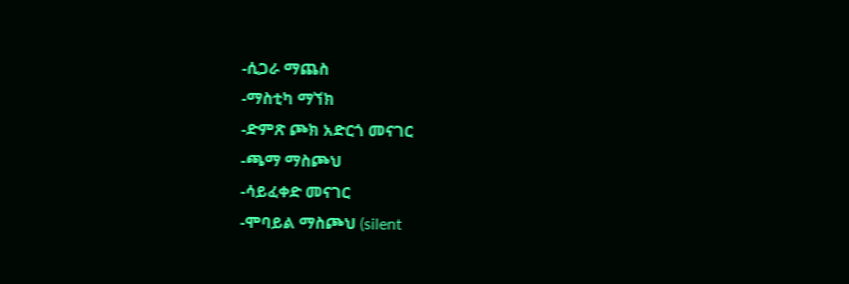-ሲጋራ ማጨስ
-ማስቲካ ማኘክ
-ድምጽ ጮክ አድርጎ መናገር
-ጫማ ማስጮህ
-ሳይፈቀድ መናገር
-ሞባይል ማስጮህ (silent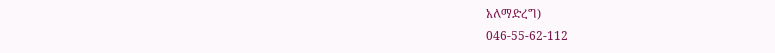አለማድረግ)
046-55-62-112